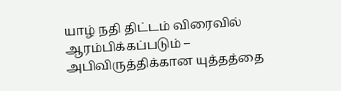யாழ் நதி திட்டம் விரைவில் ஆரம்பிக்கப்படும் – அபிவிருத்திக்கான யுத்தத்தை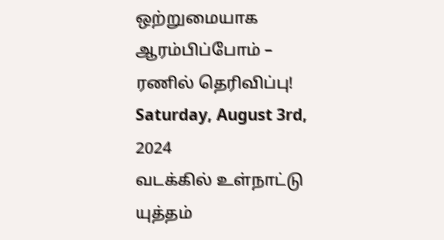ஒற்றுமையாக ஆரம்பிப்போம் – ரணில் தெரிவிப்பு!
Saturday, August 3rd, 2024
வடக்கில் உள்நாட்டு யுத்தம்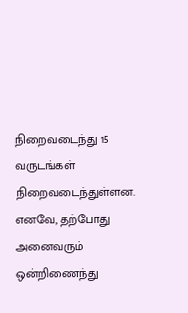நிறைவடைந்து 15
வருடங்கள் நிறைவடைந்துள்ளன. எனவே, தற்போது அனைவரும் ஒன்றிணைந்து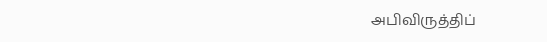அபிவிருத்திப்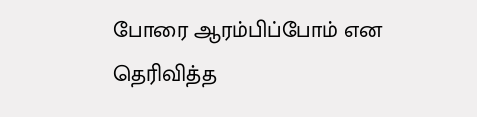போரை ஆரம்பிப்போம் என தெரிவித்த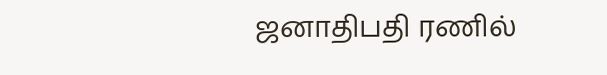ஜனாதிபதி ரணில்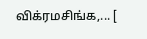விக்ரமசிங்க,... [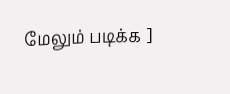மேலும் படிக்க ]